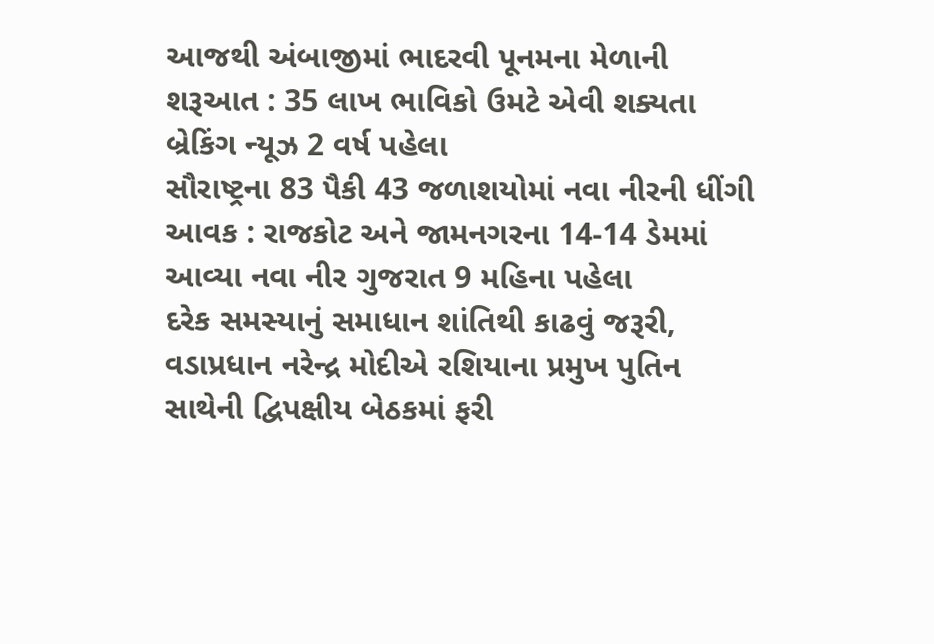આજથી અંબાજીમાં ભાદરવી પૂનમના મેળાની શરૂઆત : 35 લાખ ભાવિકો ઉમટે એવી શક્યતા બ્રેકિંગ ન્યૂઝ 2 વર્ષ પહેલા
સૌરાષ્ટ્રના 83 પૈકી 43 જળાશયોમાં નવા નીરની ધીંગી આવક : રાજકોટ અને જામનગરના 14-14 ડેમમાં આવ્યા નવા નીર ગુજરાત 9 મહિના પહેલા
દરેક સમસ્યાનું સમાધાન શાંતિથી કાઢવું જરૂરી, વડાપ્રધાન નરેન્દ્ર મોદીએ રશિયાના પ્રમુખ પુતિન સાથેની દ્વિપક્ષીય બેઠકમાં ફરી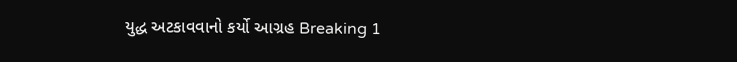યુદ્ધ અટકાવવાનો કર્યો આગ્રહ Breaking 1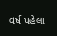વર્ષ પહેલા